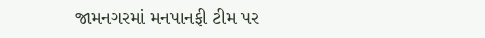જામનગરમાં મનપાનફી ટીમ પર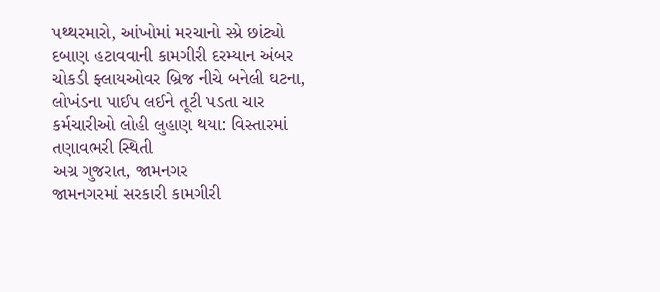પથ્થરમારો, આંખોમાં મરચાનો સ્પ્રે છાંટ્યો
દબાણ હટાવવાની કામગીરી દરમ્યાન અંબર ચોકડી ફ્લાયઓવર બ્રિજ નીચે બનેલી ઘટના, લોખંડના પાઈપ લઈને તૂટી પડતા ચાર કર્મચારીઓ લોહી લુહાણ થયા: વિસ્તારમાં તણાવભરી સ્થિતી
અગ્ર ગુજરાત, જામનગર
જામનગરમાં સરકારી કામગીરી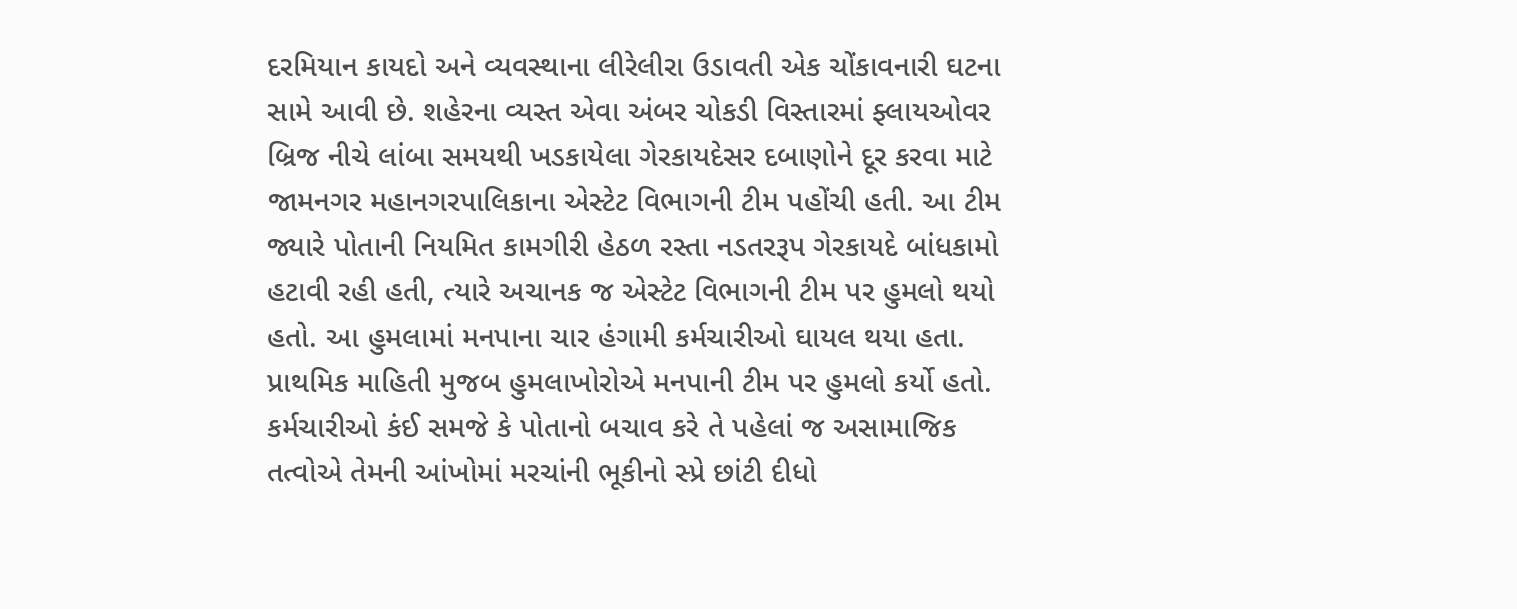દરમિયાન કાયદો અને વ્યવસ્થાના લીરેલીરા ઉડાવતી એક ચોંકાવનારી ઘટના સામે આવી છે. શહેરના વ્યસ્ત એવા અંબર ચોકડી વિસ્તારમાં ફ્લાયઓવર બ્રિજ નીચે લાંબા સમયથી ખડકાયેલા ગેરકાયદેસર દબાણોને દૂર કરવા માટે જામનગર મહાનગરપાલિકાના એસ્ટેટ વિભાગની ટીમ પહોંચી હતી. આ ટીમ જ્યારે પોતાની નિયમિત કામગીરી હેઠળ રસ્તા નડતરરૂપ ગેરકાયદે બાંધકામો હટાવી રહી હતી, ત્યારે અચાનક જ એસ્ટેટ વિભાગની ટીમ પર હુમલો થયો હતો. આ હુમલામાં મનપાના ચાર હંગામી કર્મચારીઓ ઘાયલ થયા હતા.
પ્રાથમિક માહિતી મુજબ હુમલાખોરોએ મનપાની ટીમ પર હુમલો કર્યો હતો. કર્મચારીઓ કંઈ સમજે કે પોતાનો બચાવ કરે તે પહેલાં જ અસામાજિક તત્વોએ તેમની આંખોમાં મરચાંની ભૂકીનો સ્પ્રે છાંટી દીધો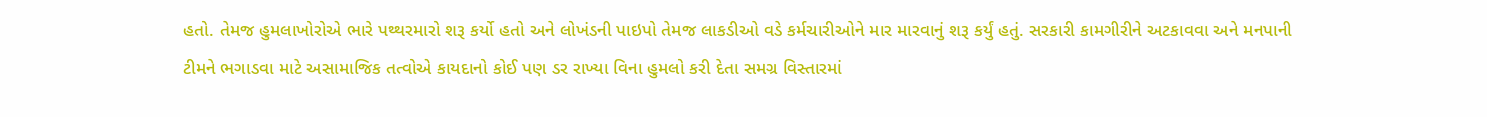હતો. તેમજ હુમલાખોરોએ ભારે પથ્થરમારો શરૂ કર્યો હતો અને લોખંડની પાઇપો તેમજ લાકડીઓ વડે કર્મચારીઓને માર મારવાનું શરૂ કર્યું હતું. સરકારી કામગીરીને અટકાવવા અને મનપાની ટીમને ભગાડવા માટે અસામાજિક તત્વોએ કાયદાનો કોઈ પણ ડર રાખ્યા વિના હુમલો કરી દેતા સમગ્ર વિસ્તારમાં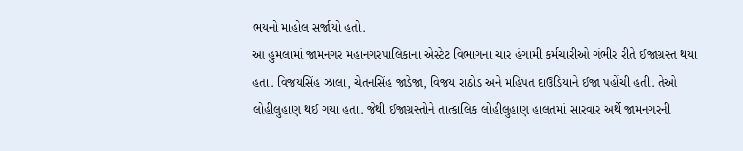ભયનો માહોલ સર્જાયો હતો.
આ હુમલામાં જામનગર મહાનગરપાલિકાના એસ્ટેટ વિભાગના ચાર હંગામી કર્મચારીઓ ગંભીર રીતે ઈજાગ્રસ્ત થયા હતા. વિજયસિંહ ઝાલા, ચેતનસિંહ જાડેજા, વિજય રાઠોડ અને મહિપત દાઉડિયાને ઈજા પહોંચી હતી. તેઓ લોહીલુહાણ થઈ ગયા હતા. જેથી ઈજાગ્રસ્તોને તાત્કાલિક લોહીલુહાણ હાલતમાં સારવાર અર્થે જામનગરની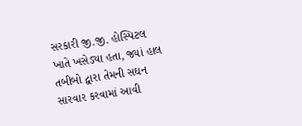સરકારી જી.જી. હોસ્પિટલ ખાતે ખસેડ્યા હતા, જ્યાં હાલ તબીબો દ્વારા તેમની સઘન સારવાર કરવામાં આવી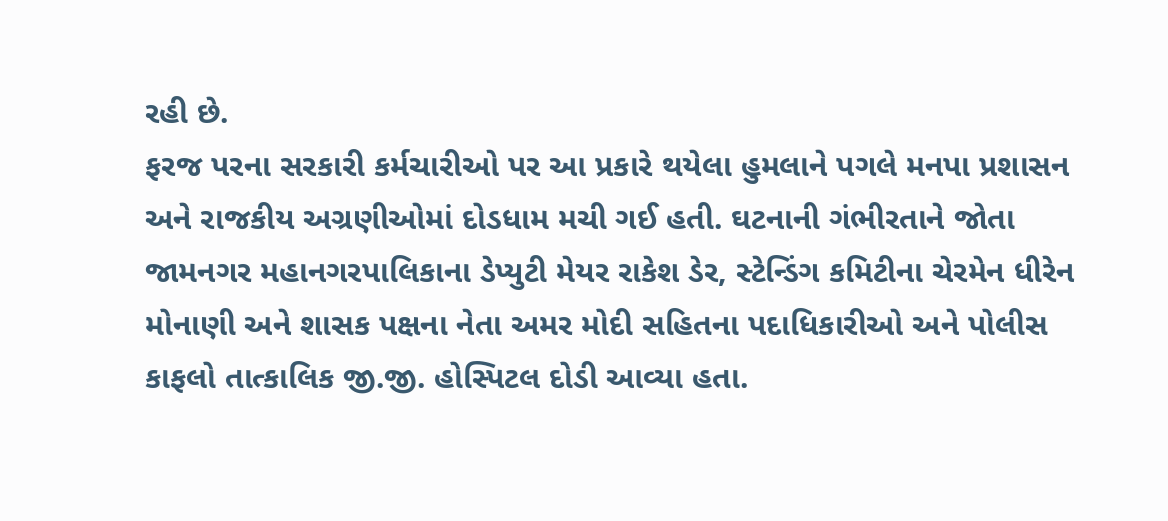રહી છે.
ફરજ પરના સરકારી કર્મચારીઓ પર આ પ્રકારે થયેલા હુમલાને પગલે મનપા પ્રશાસન અને રાજકીય અગ્રણીઓમાં દોડધામ મચી ગઈ હતી. ઘટનાની ગંભીરતાને જોતા જામનગર મહાનગરપાલિકાના ડેપ્યુટી મેયર રાકેશ ડેર, સ્ટેન્ડિંગ કમિટીના ચેરમેન ધીરેન મોનાણી અને શાસક પક્ષના નેતા અમર મોદી સહિતના પદાધિકારીઓ અને પોલીસ કાફલો તાત્કાલિક જી.જી. હોસ્પિટલ દોડી આવ્યા હતા.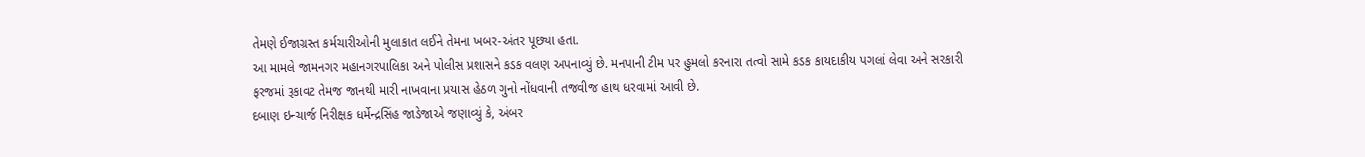તેમણે ઈજાગ્રસ્ત કર્મચારીઓની મુલાકાત લઈને તેમના ખબર-અંતર પૂછ્યા હતા.
આ મામલે જામનગર મહાનગરપાલિકા અને પોલીસ પ્રશાસને કડક વલણ અપનાવ્યું છે. મનપાની ટીમ પર હુમલો કરનારા તત્વો સામે કડક કાયદાકીય પગલાં લેવા અને સરકારી ફરજમાં રૂકાવટ તેમજ જાનથી મારી નાખવાના પ્રયાસ હેઠળ ગુનો નોંધવાની તજવીજ હાથ ધરવામાં આવી છે.
દબાણ ઇન્ચાર્જ નિરીક્ષક ધર્મેન્દ્રસિંહ જાડેજાએ જણાવ્યું કે, અંબર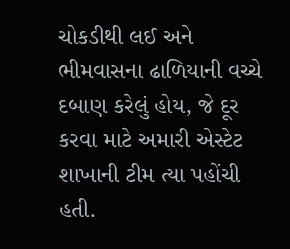ચોકડીથી લઈ અને ભીમવાસના ઢાળિયાની વચ્ચે દબાણ કરેલું હોય, જે દૂર કરવા માટે અમારી એસ્ટેટ શાખાની ટીમ ત્યા પહોંચી હતી.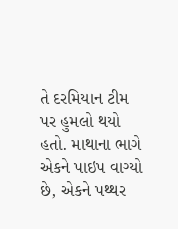તે દરમિયાન ટીમ પર હુમલો થયો હતો. માથાના ભાગે એકને પાઇપ વાગ્યો છે, એકને પથ્થર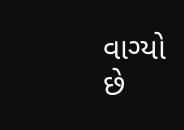વાગ્યો છે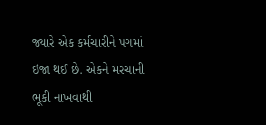જ્યારે એક કર્મચારીને પગમાં ઇજા થઈ છે. એકને મરચાની ભૂકી નાખવાથી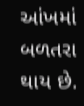આંખમાં બળતરા થાય છે.